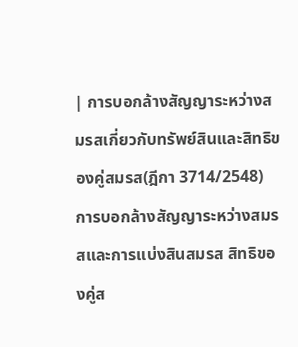| การบอกล้างสัญญาระหว่างสมรสเกี่ยวกับทรัพย์สินและสิทธิของคู่สมรส(ฎีกา 3714/2548)
การบอกล้างสัญญาระหว่างสมรสและการแบ่งสินสมรส สิทธิของคู่ส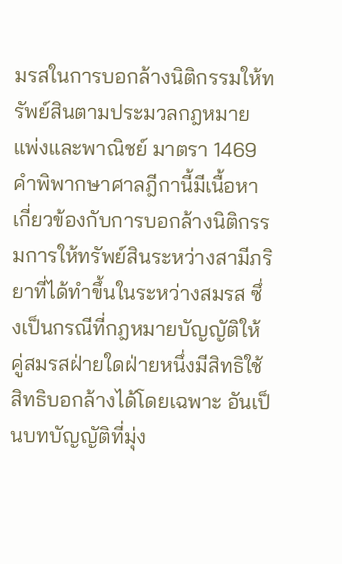มรสในการบอกล้างนิติกรรมให้ทรัพย์สินตามประมวลกฎหมายแพ่งและพาณิชย์ มาตรา 1469 คำพิพากษาศาลฎีกานี้มีเนื้อหาเกี่ยวข้องกับการบอกล้างนิติกรรมการให้ทรัพย์สินระหว่างสามีภริยาที่ได้ทำขึ้นในระหว่างสมรส ซึ่งเป็นกรณีที่กฎหมายบัญญัติให้คู่สมรสฝ่ายใดฝ่ายหนึ่งมีสิทธิใช้สิทธิบอกล้างได้โดยเฉพาะ อันเป็นบทบัญญัติที่มุ่ง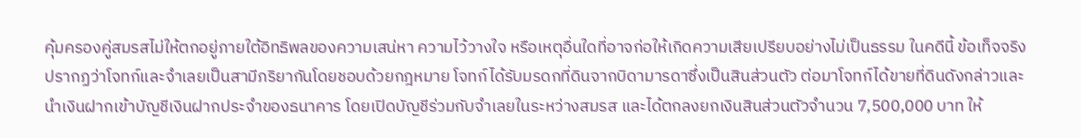คุ้มครองคู่สมรสไม่ให้ตกอยู่ภายใต้อิทธิพลของความเสน่หา ความไว้วางใจ หรือเหตุอื่นใดที่อาจก่อให้เกิดความเสียเปรียบอย่างไม่เป็นธรรม ในคดีนี้ ข้อเท็จจริงปรากฏว่าโจทก์และจำเลยเป็นสามีภริยากันโดยชอบด้วยกฎหมาย โจทก์ได้รับมรดกที่ดินจากบิดามารดาซึ่งเป็นสินส่วนตัว ต่อมาโจทก์ได้ขายที่ดินดังกล่าวและนำเงินฝากเข้าบัญชีเงินฝากประจำของธนาคาร โดยเปิดบัญชีร่วมกับจำเลยในระหว่างสมรส และได้ตกลงยกเงินสินส่วนตัวจำนวน 7,500,000 บาท ให้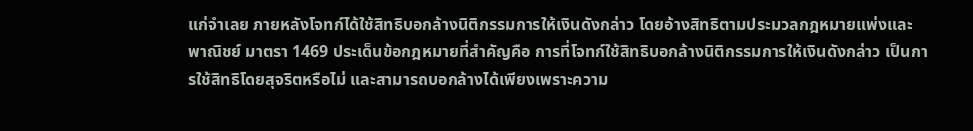แก่จำเลย ภายหลังโจทก์ได้ใช้สิทธิบอกล้างนิติกรรมการให้เงินดังกล่าว โดยอ้างสิทธิตามประมวลกฎหมายแพ่งและพาณิชย์ มาตรา 1469 ประเด็นข้อกฎหมายที่สำคัญคือ การที่โจทก์ใช้สิทธิบอกล้างนิติกรรมการให้เงินดังกล่าว เป็นการใช้สิทธิโดยสุจริตหรือไม่ และสามารถบอกล้างได้เพียงเพราะความ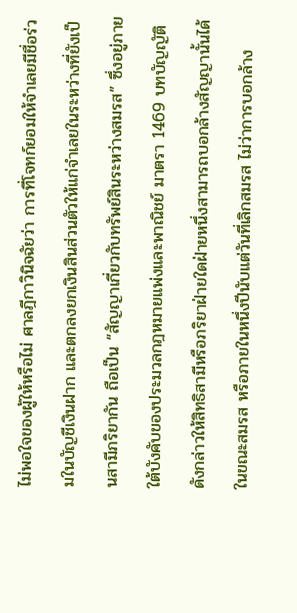ไม่พอใจของผู้ให้หรือไม่ ศาลฎีกาวินิจฉัยว่า การที่โจทก์ยอมให้จำเลยมีชื่อร่วมในบัญชีเงินฝาก และตกลงยกเงินสินส่วนตัวให้แก่จำเลยในระหว่างที่ยังเป็นสามีภริยากัน ถือเป็น “สัญญาเกี่ยวกับทรัพย์สินระหว่างสมรส” ซึ่งอยู่ภายใต้บังคับของประมวลกฎหมายแพ่งและพาณิชย์ มาตรา 1469 บทบัญญัติดังกล่าวให้สิทธิสามีหรือภริยาฝ่ายใดฝ่ายหนึ่งสามารถบอกล้างสัญญานั้นได้ในขณะสมรส หรือภายในหนึ่งปีนับแต่วันที่เลิกสมรส ไม่ว่าการบอกล้าง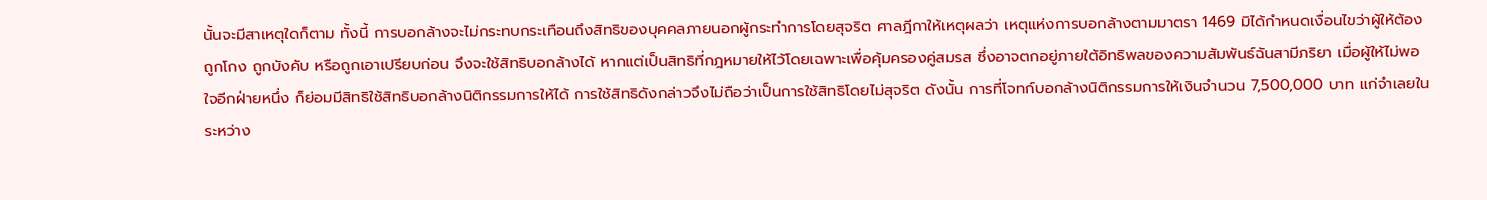นั้นจะมีสาเหตุใดก็ตาม ทั้งนี้ การบอกล้างจะไม่กระทบกระเทือนถึงสิทธิของบุคคลภายนอกผู้กระทำการโดยสุจริต ศาลฎีกาให้เหตุผลว่า เหตุแห่งการบอกล้างตามมาตรา 1469 มิได้กำหนดเงื่อนไขว่าผู้ให้ต้องถูกโกง ถูกบังคับ หรือถูกเอาเปรียบก่อน จึงจะใช้สิทธิบอกล้างได้ หากแต่เป็นสิทธิที่กฎหมายให้ไว้โดยเฉพาะเพื่อคุ้มครองคู่สมรส ซึ่งอาจตกอยู่ภายใต้อิทธิพลของความสัมพันธ์ฉันสามีภริยา เมื่อผู้ให้ไม่พอใจอีกฝ่ายหนึ่ง ก็ย่อมมีสิทธิใช้สิทธิบอกล้างนิติกรรมการให้ได้ การใช้สิทธิดังกล่าวจึงไม่ถือว่าเป็นการใช้สิทธิโดยไม่สุจริต ดังนั้น การที่โจทก์บอกล้างนิติกรรมการให้เงินจำนวน 7,500,000 บาท แก่จำเลยในระหว่าง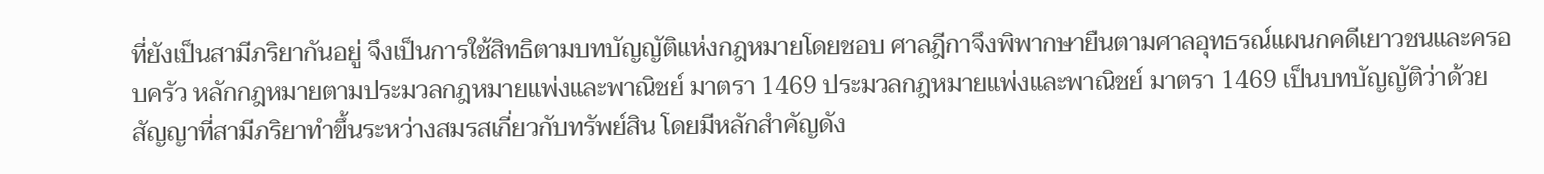ที่ยังเป็นสามีภริยากันอยู่ จึงเป็นการใช้สิทธิตามบทบัญญัติแห่งกฎหมายโดยชอบ ศาลฎีกาจึงพิพากษายืนตามศาลอุทธรณ์แผนกคดีเยาวชนและครอบครัว หลักกฎหมายตามประมวลกฎหมายแพ่งและพาณิชย์ มาตรา 1469 ประมวลกฎหมายแพ่งและพาณิชย์ มาตรา 1469 เป็นบทบัญญัติว่าด้วยสัญญาที่สามีภริยาทำขึ้นระหว่างสมรสเกี่ยวกับทรัพย์สิน โดยมีหลักสำคัญดัง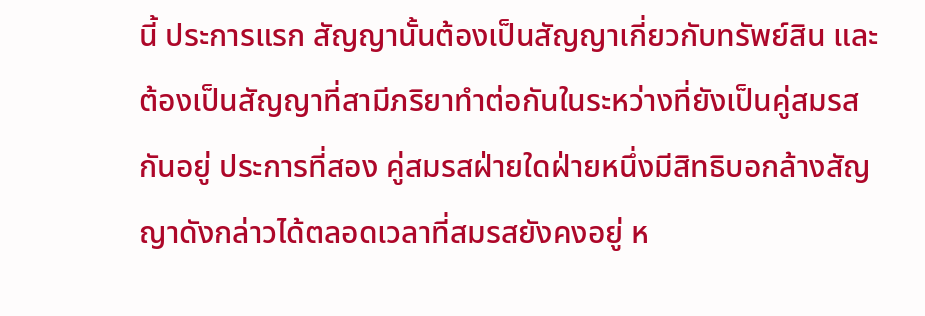นี้ ประการแรก สัญญานั้นต้องเป็นสัญญาเกี่ยวกับทรัพย์สิน และต้องเป็นสัญญาที่สามีภริยาทำต่อกันในระหว่างที่ยังเป็นคู่สมรสกันอยู่ ประการที่สอง คู่สมรสฝ่ายใดฝ่ายหนึ่งมีสิทธิบอกล้างสัญญาดังกล่าวได้ตลอดเวลาที่สมรสยังคงอยู่ ห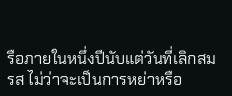รือภายในหนึ่งปีนับแต่วันที่เลิกสมรส ไม่ว่าจะเป็นการหย่าหรือ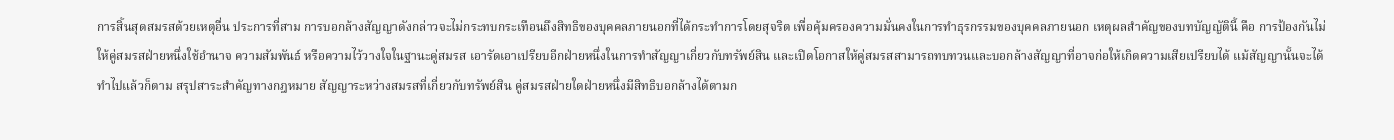การสิ้นสุดสมรสด้วยเหตุอื่น ประการที่สาม การบอกล้างสัญญาดังกล่าวจะไม่กระทบกระเทือนถึงสิทธิของบุคคลภายนอกที่ได้กระทำการโดยสุจริต เพื่อคุ้มครองความมั่นคงในการทำธุรกรรมของบุคคลภายนอก เหตุผลสำคัญของบทบัญญัตินี้ คือ การป้องกันไม่ให้คู่สมรสฝ่ายหนึ่งใช้อำนาจ ความสัมพันธ์ หรือความไว้วางใจในฐานะคู่สมรส เอารัดเอาเปรียบอีกฝ่ายหนึ่งในการทำสัญญาเกี่ยวกับทรัพย์สิน และเปิดโอกาสให้คู่สมรสสามารถทบทวนและบอกล้างสัญญาที่อาจก่อให้เกิดความเสียเปรียบได้ แม้สัญญานั้นจะได้ทำไปแล้วก็ตาม สรุปสาระสำคัญทางกฎหมาย สัญญาระหว่างสมรสที่เกี่ยวกับทรัพย์สิน คู่สมรสฝ่ายใดฝ่ายหนึ่งมีสิทธิบอกล้างได้ตามก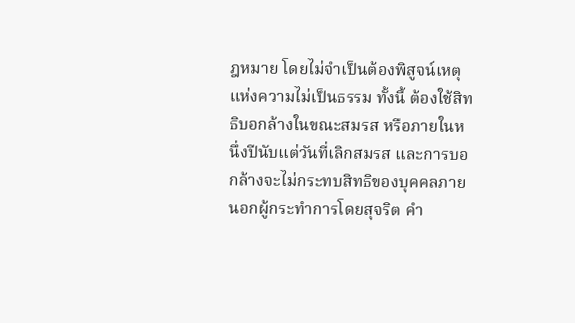ฎหมาย โดยไม่จำเป็นต้องพิสูจน์เหตุแห่งความไม่เป็นธรรม ทั้งนี้ ต้องใช้สิทธิบอกล้างในขณะสมรส หรือภายในหนึ่งปีนับแต่วันที่เลิกสมรส และการบอกล้างจะไม่กระทบสิทธิของบุคคลภายนอกผู้กระทำการโดยสุจริต คำ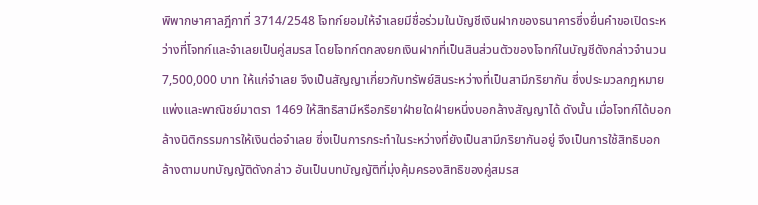พิพากษาศาลฎีกาที่ 3714/2548 โจทก์ยอมให้จำเลยมีชื่อร่วมในบัญชีเงินฝากของธนาคารซึ่งยื่นคำขอเปิดระหว่างที่โจทก์และจำเลยเป็นคู่สมรส โดยโจทก์ตกลงยกเงินฝากที่เป็นสินส่วนตัวของโจทก์ในบัญชีดังกล่าวจำนวน 7,500,000 บาท ให้แก่จำเลย จึงเป็นสัญญาเกี่ยวกับทรัพย์สินระหว่างที่เป็นสามีภริยากัน ซึ่งประมวลกฎหมายแพ่งและพาณิชย์มาตรา 1469 ให้สิทธิสามีหรือภริยาฝ่ายใดฝ่ายหนึ่งบอกล้างสัญญาได้ ดังนั้น เมื่อโจทก์ได้บอกล้างนิติกรรมการให้เงินต่อจำเลย ซึ่งเป็นการกระทำในระหว่างที่ยังเป็นสามีภริยากันอยู่ จึงเป็นการใช้สิทธิบอกล้างตามบทบัญญัติดังกล่าว อันเป็นบทบัญญัติที่มุ่งคุ้มครองสิทธิของคู่สมรส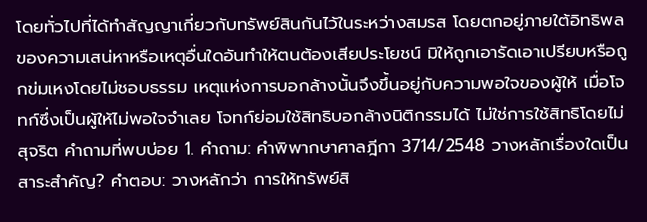โดยทั่วไปที่ได้ทำสัญญาเกี่ยวกับทรัพย์สินกันไว้ในระหว่างสมรส โดยตกอยู่ภายใต้อิทธิพลของความเสน่หาหรือเหตุอื่นใดอันทำให้ตนต้องเสียประโยชน์ มิให้ถูกเอารัดเอาเปรียบหรือถูกข่มเหงโดยไม่ชอบธรรม เหตุแห่งการบอกล้างนั้นจึงขึ้นอยู่กับความพอใจของผู้ให้ เมื่อโจทก์ซึ่งเป็นผู้ให้ไม่พอใจจำเลย โจทก์ย่อมใช้สิทธิบอกล้างนิติกรรมได้ ไม่ใช่การใช้สิทธิโดยไม่สุจริต คำถามที่พบบ่อย 1. คำถาม: คำพิพากษาศาลฎีกา 3714/2548 วางหลักเรื่องใดเป็นสาระสำคัญ? คำตอบ: วางหลักว่า การให้ทรัพย์สิ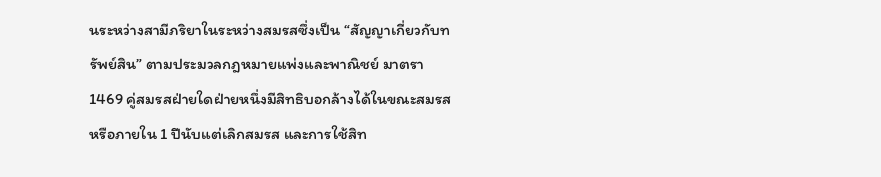นระหว่างสามีภริยาในระหว่างสมรสซึ่งเป็น “สัญญาเกี่ยวกับทรัพย์สิน” ตามประมวลกฎหมายแพ่งและพาณิชย์ มาตรา 1469 คู่สมรสฝ่ายใดฝ่ายหนึ่งมีสิทธิบอกล้างได้ในขณะสมรสหรือภายใน 1 ปีนับแต่เลิกสมรส และการใช้สิท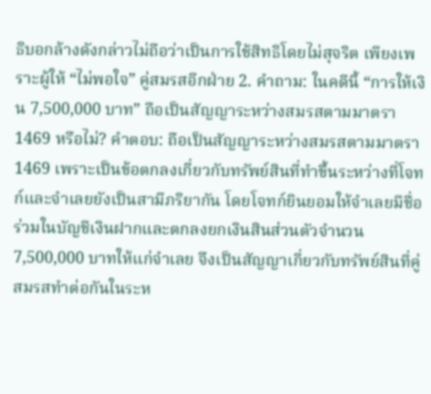ธิบอกล้างดังกล่าวไม่ถือว่าเป็นการใช้สิทธิโดยไม่สุจริต เพียงเพราะผู้ให้ “ไม่พอใจ” คู่สมรสอีกฝ่าย 2. คำถาม: ในคดีนี้ “การให้เงิน 7,500,000 บาท” ถือเป็นสัญญาระหว่างสมรสตามมาตรา 1469 หรือไม่? คำตอบ: ถือเป็นสัญญาระหว่างสมรสตามมาตรา 1469 เพราะเป็นข้อตกลงเกี่ยวกับทรัพย์สินที่ทำขึ้นระหว่างที่โจทก์และจำเลยยังเป็นสามีภริยากัน โดยโจทก์ยินยอมให้จำเลยมีชื่อร่วมในบัญชีเงินฝากและตกลงยกเงินสินส่วนตัวจำนวน 7,500,000 บาทให้แก่จำเลย จึงเป็นสัญญาเกี่ยวกับทรัพย์สินที่คู่สมรสทำต่อกันในระห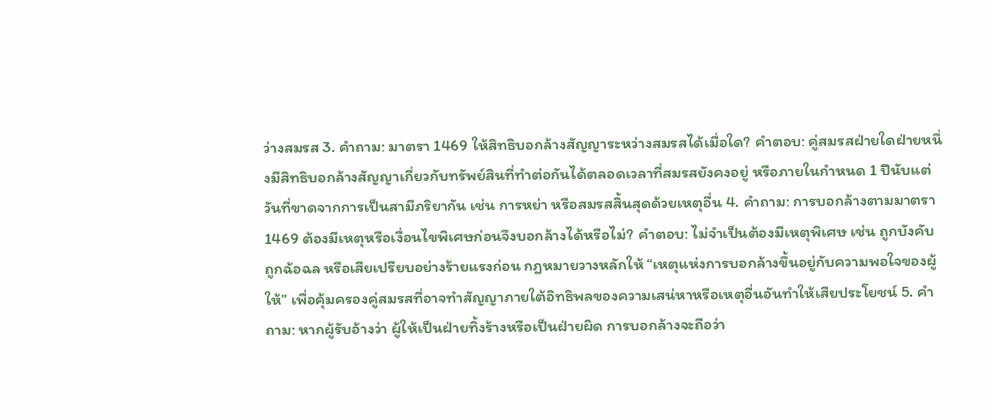ว่างสมรส 3. คำถาม: มาตรา 1469 ให้สิทธิบอกล้างสัญญาระหว่างสมรสได้เมื่อใด? คำตอบ: คู่สมรสฝ่ายใดฝ่ายหนึ่งมีสิทธิบอกล้างสัญญาเกี่ยวกับทรัพย์สินที่ทำต่อกันได้ตลอดเวลาที่สมรสยังคงอยู่ หรือภายในกำหนด 1 ปีนับแต่วันที่ขาดจากการเป็นสามีภริยากัน เช่น การหย่า หรือสมรสสิ้นสุดด้วยเหตุอื่น 4. คำถาม: การบอกล้างตามมาตรา 1469 ต้องมีเหตุหรือเงื่อนไขพิเศษก่อนจึงบอกล้างได้หรือไม่? คำตอบ: ไม่จำเป็นต้องมีเหตุพิเศษ เช่น ถูกบังคับ ถูกฉ้อฉล หรือเสียเปรียบอย่างร้ายแรงก่อน กฎหมายวางหลักให้ “เหตุแห่งการบอกล้างขึ้นอยู่กับความพอใจของผู้ให้” เพื่อคุ้มครองคู่สมรสที่อาจทำสัญญาภายใต้อิทธิพลของความเสน่หาหรือเหตุอื่นอันทำให้เสียประโยชน์ 5. คำถาม: หากผู้รับอ้างว่า ผู้ให้เป็นฝ่ายทิ้งร้างหรือเป็นฝ่ายผิด การบอกล้างจะถือว่า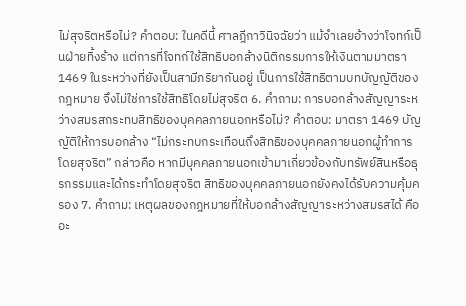ไม่สุจริตหรือไม่? คำตอบ: ในคดีนี้ ศาลฎีกาวินิจฉัยว่า แม้จำเลยอ้างว่าโจทก์เป็นฝ่ายทิ้งร้าง แต่การที่โจทก์ใช้สิทธิบอกล้างนิติกรรมการให้เงินตามมาตรา 1469 ในระหว่างที่ยังเป็นสามีภริยากันอยู่ เป็นการใช้สิทธิตามบทบัญญัติของกฎหมาย จึงไม่ใช่การใช้สิทธิโดยไม่สุจริต 6. คำถาม: การบอกล้างสัญญาระหว่างสมรสกระทบสิทธิของบุคคลภายนอกหรือไม่? คำตอบ: มาตรา 1469 บัญญัติให้การบอกล้าง “ไม่กระทบกระเทือนถึงสิทธิของบุคคลภายนอกผู้ทำการโดยสุจริต” กล่าวคือ หากมีบุคคลภายนอกเข้ามาเกี่ยวข้องกับทรัพย์สินหรือธุรกรรมและได้กระทำโดยสุจริต สิทธิของบุคคลภายนอกยังคงได้รับความคุ้มครอง 7. คำถาม: เหตุผลของกฎหมายที่ให้บอกล้างสัญญาระหว่างสมรสได้ คืออะ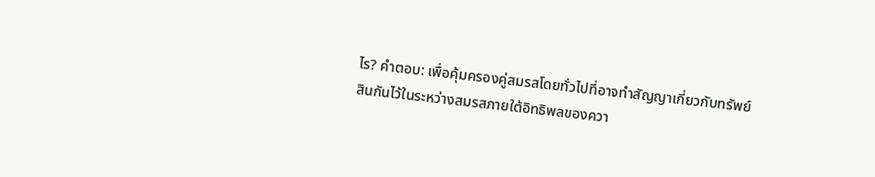ไร? คำตอบ: เพื่อคุ้มครองคู่สมรสโดยทั่วไปที่อาจทำสัญญาเกี่ยวกับทรัพย์สินกันไว้ในระหว่างสมรสภายใต้อิทธิพลของควา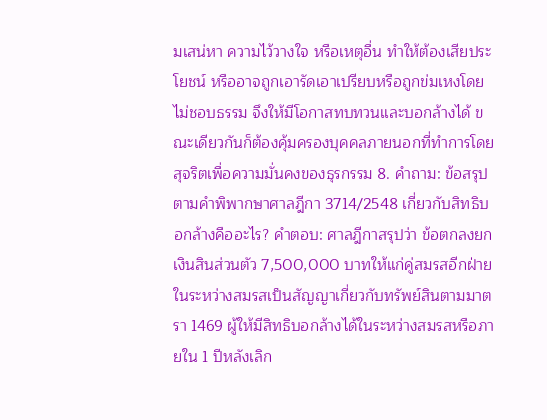มเสน่หา ความไว้วางใจ หรือเหตุอื่น ทำให้ต้องเสียประโยชน์ หรืออาจถูกเอารัดเอาเปรียบหรือถูกข่มเหงโดยไม่ชอบธรรม จึงให้มีโอกาสทบทวนและบอกล้างได้ ขณะเดียวกันก็ต้องคุ้มครองบุคคลภายนอกที่ทำการโดยสุจริตเพื่อความมั่นคงของธุรกรรม 8. คำถาม: ข้อสรุปตามคำพิพากษาศาลฎีกา 3714/2548 เกี่ยวกับสิทธิบอกล้างคืออะไร? คำตอบ: ศาลฎีกาสรุปว่า ข้อตกลงยกเงินสินส่วนตัว 7,500,000 บาทให้แก่คู่สมรสอีกฝ่ายในระหว่างสมรสเป็นสัญญาเกี่ยวกับทรัพย์สินตามมาตรา 1469 ผู้ให้มีสิทธิบอกล้างได้ในระหว่างสมรสหรือภายใน 1 ปีหลังเลิก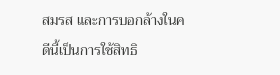สมรส และการบอกล้างในคดีนี้เป็นการใช้สิทธิ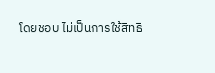โดยชอบ ไม่เป็นการใช้สิทธิ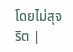โดยไม่สุจริต |